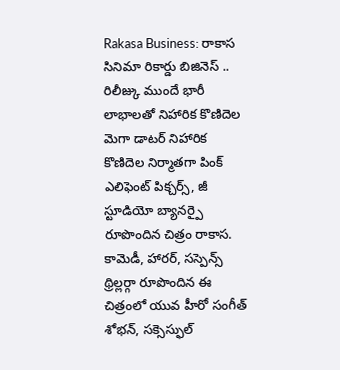Rakasa Business: రాకాస సినిమా రికార్డు బిజినెస్ .. రిలీజ్కు ముందే భారీ లాభాలతో నిహారిక కొణిదెల
మెగా డాటర్ నిహారిక కొణిదెల నిర్మాతగా పింక్ ఎలిఫెంట్ పిక్చర్స్, జీ స్టూడియో బ్యానర్పై రూపొందిన చిత్రం రాకాస. కామెడీ, హారర్, సస్పెన్స్ థ్రిల్లర్గా రూపొందిన ఈ చిత్రంలో యువ హీరో సంగీత్ శోభన్, సక్సెస్ఫుల్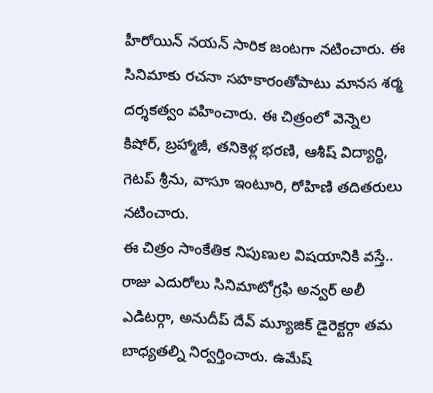హీరోయిన్ నయన్ సారిక జంటగా నటించారు. ఈ సినిమాకు రచనా సహకారంతోపాటు మానస శర్మ దర్శకత్వం వహించారు. ఈ చిత్రంలో వెన్నెల కిషోర్, బ్రహ్మాజీ, తనికెళ్ల భరణి, ఆశీష్ విద్యార్థి, గెటప్ శ్రీను, వాసూ ఇంటూరి, రోహిణి తదితరులు నటించారు.
ఈ చిత్రం సాంకేతిక నిపుణుల విషయానికి వస్తే.. రాజు ఎదురోలు సినిమాటోగ్రఫి అన్వర్ అలీ ఎడిటర్గా, అనుదీప్ దేవ్ మ్యూజిక్ డైరెక్టర్గా తమ బాధ్యతల్ని నిర్వర్తించారు. ఉమేష్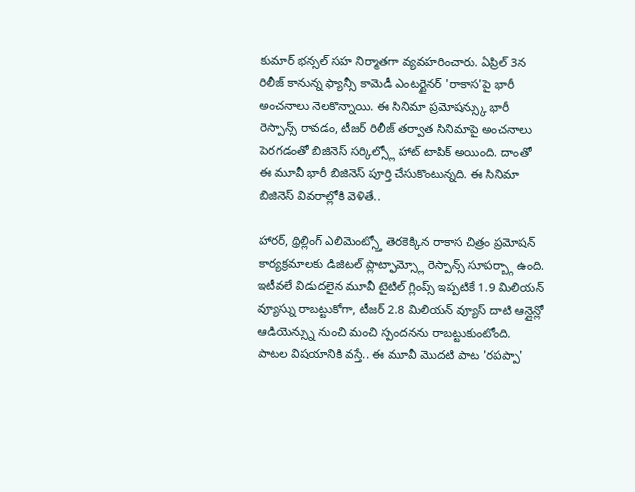కుమార్ భన్సల్ సహ నిర్మాతగా వ్యవహరించారు. ఏప్రిల్ 3న రిలీజ్ కానున్న ఫ్యాన్సీ కామెడీ ఎంటర్టైనర్ 'రాకాస'పై భారీ అంచనాలు నెలకొన్నాయి. ఈ సినిమా ప్రమోషన్స్కు భారీ రెస్పాన్స్ రావడం, టీజర్ రిలీజ్ తర్వాత సినిమాపై అంచనాలు పెరగడంతో బిజినెస్ సర్కిల్స్లో హాట్ టాపిక్ అయింది. దాంతో ఈ మూవీ భారీ బిజినెస్ పూర్తి చేసుకొంటున్నది. ఈ సినిమా బిజినెస్ వివరాల్లోకి వెళితే..

హారర్, థ్రిల్లింగ్ ఎలిమెంట్స్తో తెరకెక్కిన రాకాస చిత్రం ప్రమోషన్ కార్యక్రమాలకు డిజిటల్ ప్లాట్ఫామ్స్లో రెస్పాన్స్ సూపర్బ్గా ఉంది. ఇటీవలే విడుదలైన మూవీ టైటిల్ గ్లింప్స్ ఇప్పటికే 1.9 మిలియన్ వ్యూస్ను రాబట్టుకోగా, టీజర్ 2.8 మిలియన్ వ్యూస్ దాటి ఆన్లైన్లో ఆడియెన్స్ను నుంచి మంచి స్పందనను రాబట్టుకుంటోంది. పాటల విషయానికి వస్తే.. ఈ మూవీ మొదటి పాట 'రపప్పా'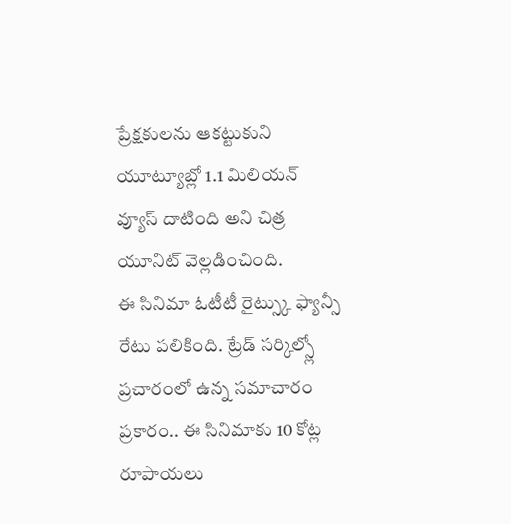ప్రేక్షకులను ఆకట్టుకుని యూట్యూబ్లో 1.1 మిలియన్ వ్యూస్ దాటింది అని చిత్ర యూనిట్ వెల్లడించింది.
ఈ సినిమా ఓటీటీ రైట్స్కు ఫ్యాన్సీ రేటు పలికింది. ట్రేడ్ సర్కిల్స్లో ప్రచారంలో ఉన్న సమాచారం ప్రకారం.. ఈ సినిమాకు 10 కోట్ల రూపాయలు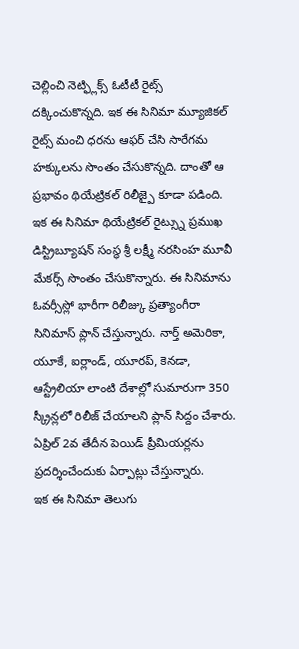చెల్లించి నెట్ఫ్లిక్స్ ఓటీటీ రైట్స్ దక్కించుకొన్నది. ఇక ఈ సినిమా మ్యూజికల్ రైట్స్ మంచి ధరను ఆఫర్ చేసి సారేగమ హక్కులను సొంతం చేసుకొన్నది. దాంతో ఆ ప్రభావం థియేట్రికల్ రిలీజ్పై కూడా పడింది.
ఇక ఈ సినిమా థియేట్రికల్ రైట్స్ను ప్రముఖ డిస్ట్రిబ్యూషన్ సంస్థ శ్రీ లక్ష్మీ నరసింహ మూవీ మేకర్స్ సొంతం చేసుకొన్నారు. ఈ సినిమాను ఓవర్సీస్లో భారీగా రిలీజ్కు ప్రత్యాంగీరా సినిమాస్ ప్లాన్ చేస్తున్నారు. నార్త్ అమెరికా, యూకే, ఐర్లాండ్, యూరప్, కెనడా, ఆస్ట్రేలియా లాంటి దేశాల్లో సుమారుగా 350 స్క్రీన్లలో రిలీజ్ చేయాలని ప్లాన్ సిద్దం చేశారు. ఏప్రిల్ 2వ తేదీన పెయిడ్ ప్రీమియర్లను ప్రదర్శించేందుకు ఏర్పాట్లు చేస్తున్నారు.
ఇక ఈ సినిమా తెలుగు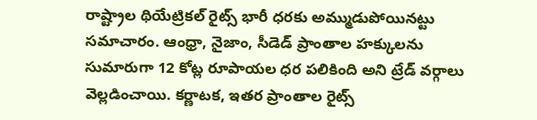రాష్ట్రాల థియేట్రికల్ రైట్స్ భారీ ధరకు అమ్ముడుపోయినట్టు సమాచారం. ఆంధ్రా, నైజాం, సీడెడ్ ప్రాంతాల హక్కులను సుమారుగా 12 కోట్ల రూపాయల ధర పలికింది అని ట్రేడ్ వర్గాలు వెల్లడించాయి. కర్ణాటక, ఇతర ప్రాంతాల రైట్స్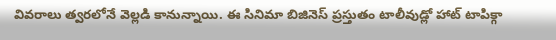వివరాలు త్వరలోనే వెల్లడి కానున్నాయి. ఈ సినిమా బిజినెస్ ప్రస్తుతం టాలీవుడ్లో హాట్ టాపిక్గా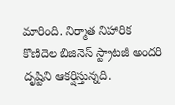మారింది. నిర్మాత నిహారిక కొణిదెల బిజినెస్ స్ట్రాటజీ అందరి దృష్టిని ఆకర్షిస్తున్నది.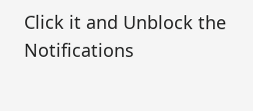Click it and Unblock the Notifications